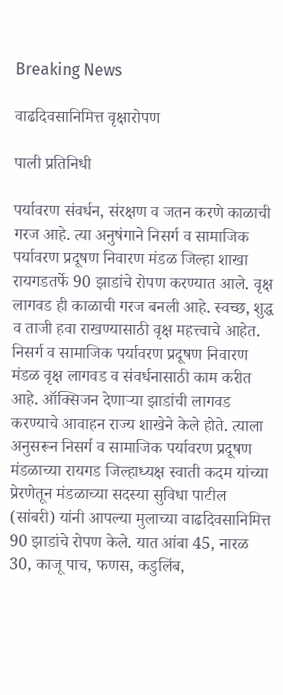Breaking News

वाढदिवसानिमित्त वृक्षारोपण

पाली प्रतिनिधी

पर्यावरण संवर्धन, संरक्षण व जतन करणे काळाची गरज आहे. त्या अनुषंगाने निसर्ग व सामाजिक पर्यावरण प्रदूषण निवारण मंडळ जिल्हा शाखा रायगडतर्फे 90 झाडांचे रोपण करण्यात आले. वृक्ष लागवड ही काळाची गरज बनली आहे. स्वच्छ, शुद्ध व ताजी हवा राखण्यासाठी वृक्ष महत्त्वाचे आहेत. निसर्ग व सामाजिक पर्यावरण प्रदूषण निवारण मंडळ वृक्ष लागवड व संवर्धनासाठी काम करीत आहे. ऑक्सिजन देणार्‍या झाडांची लागवड करण्याचे आवाहन राज्य शाखेने केले होते. त्याला अनुसरून निसर्ग व सामाजिक पर्यावरण प्रदूषण मंडळाच्या रायगड जिल्हाध्यक्ष स्वाती कदम यांच्या प्रेरणेतून मंडळाच्या सदस्या सुविधा पाटील (सांबरी) यांनी आपल्या मुलाच्या वाढदिवसानिमित्त 90 झाडांचे रोपण केले. यात आंबा 45, नारळ 30, काजू पाच, फणस, कडुलिंब,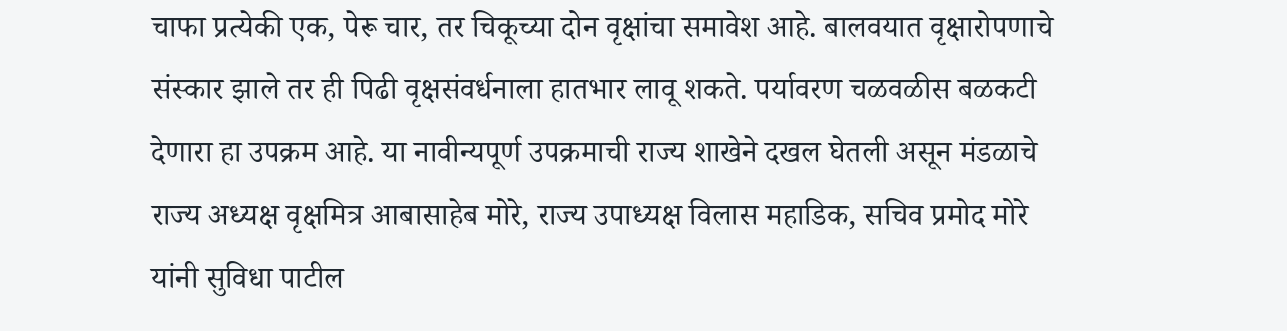चाफा प्रत्येकी एक, पेरू चार, तर चिकूच्या दोन वृक्षांचा समावेश आहे. बालवयात वृक्षारोपणाचे संस्कार झाले तर ही पिढी वृक्षसंवर्धनाला हातभार लावू शकते. पर्यावरण चळवळीस बळकटी देणारा हा उपक्रम आहे. या नावीन्यपूर्ण उपक्रमाची राज्य शाखेने दखल घेतली असून मंडळाचे राज्य अध्यक्ष वृक्षमित्र आबासाहेब मोरे, राज्य उपाध्यक्ष विलास महाडिक, सचिव प्रमोद मोरे यांनी सुविधा पाटील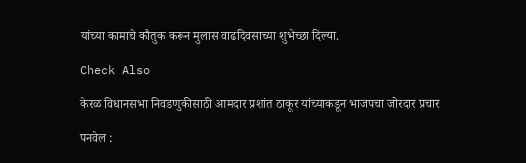यांच्या कामाचे कौतुक करून मुलास वाढदिवसाच्या शुभेच्छा दिल्या.

Check Also

केरळ विधानसभा निवडणुकीसाठी आमदार प्रशांत ठाकूर यांच्याकडून भाजपचा जोरदार प्रचार

पनवेल :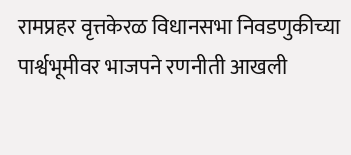रामप्रहर वृत्तकेरळ विधानसभा निवडणुकीच्या पार्श्वभूमीवर भाजपने रणनीती आखली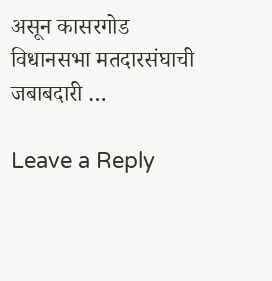असून कासरगोड विधानसभा मतदारसंघाची जबाबदारी …

Leave a Reply